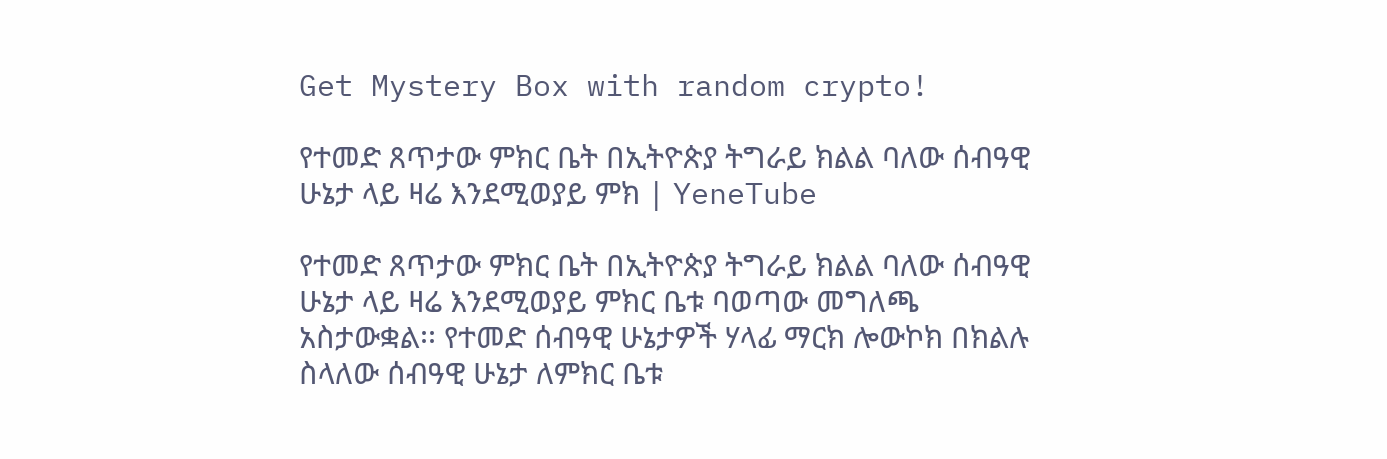Get Mystery Box with random crypto!

የተመድ ጸጥታው ምክር ቤት በኢትዮጵያ ትግራይ ክልል ባለው ሰብዓዊ ሁኔታ ላይ ዛሬ እንደሚወያይ ምክ | YeneTube

የተመድ ጸጥታው ምክር ቤት በኢትዮጵያ ትግራይ ክልል ባለው ሰብዓዊ ሁኔታ ላይ ዛሬ እንደሚወያይ ምክር ቤቱ ባወጣው መግለጫ አስታውቋል፡፡ የተመድ ሰብዓዊ ሁኔታዎች ሃላፊ ማርክ ሎውኮክ በክልሉ ስላለው ሰብዓዊ ሁኔታ ለምክር ቤቱ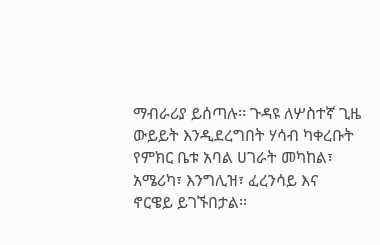ማብራሪያ ይሰጣሉ፡፡ ጉዳዩ ለሦስተኛ ጊዜ ውይይት እንዲደረግበት ሃሳብ ካቀረቡት የምክር ቤቱ አባል ሀገራት መካከል፣ አሜሪካ፣ እንግሊዝ፣ ፈረንሳይ እና ኖርዌይ ይገኙበታል፡፡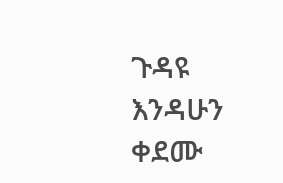ጉዳዩ እንዳሁን ቀደሙ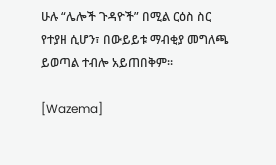ሁሉ “ሌሎች ጉዳዮች” በሚል ርዕስ ስር የተያዘ ሲሆን፣ በውይይቱ ማብቂያ መግለጫ ይወጣል ተብሎ አይጠበቅም፡፡

[Wazema]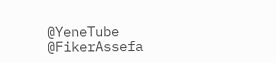@YeneTube @FikerAssefa